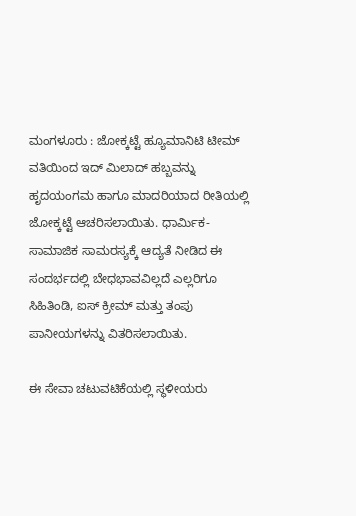ಮಂಗಳೂರು : ಜೋಕ್ಕಟ್ಟೆ ಹ್ಯೂಮಾನಿಟಿ ಟೀಮ್ ವತಿಯಿಂದ ಇದ್ ಮಿಲಾದ್ ಹಬ್ಬವನ್ನು ಹೃದಯಂಗಮ ಹಾಗೂ ಮಾದರಿಯಾದ ರೀತಿಯಲ್ಲಿ ಜೋಕ್ಕಟ್ಟೆ ಆಚರಿಸಲಾಯಿತು. ಧಾರ್ಮಿಕ-ಸಾಮಾಜಿಕ ಸಾಮರಸ್ಯಕ್ಕೆ ಆದ್ಯತೆ ನೀಡಿದ ಈ ಸಂದರ್ಭದಲ್ಲಿ ಬೇಧಭಾವವಿಲ್ಲದೆ ಎಲ್ಲರಿಗೂ ಸಿಹಿತಿಂಡಿ, ಐಸ್ ಕ್ರೀಮ್ ಮತ್ತು ತಂಪು ಪಾನೀಯಗಳನ್ನು ವಿತರಿಸಲಾಯಿತು.

ಈ ಸೇವಾ ಚಟುವಟಿಕೆಯಲ್ಲಿ ಸ್ಥಳೀಯರು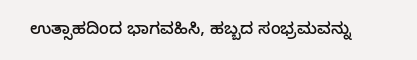ಉತ್ಸಾಹದಿಂದ ಭಾಗವಹಿಸಿ, ಹಬ್ಬದ ಸಂಭ್ರಮವನ್ನು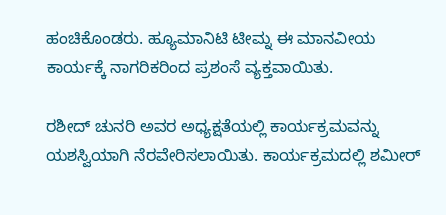ಹಂಚಿಕೊಂಡರು. ಹ್ಯೂಮಾನಿಟಿ ಟೀಮ್ನ ಈ ಮಾನವೀಯ ಕಾರ್ಯಕ್ಕೆ ನಾಗರಿಕರಿಂದ ಪ್ರಶಂಸೆ ವ್ಯಕ್ತವಾಯಿತು.

ರಶೀದ್ ಚುನರಿ ಅವರ ಅಧ್ಯಕ್ಷತೆಯಲ್ಲಿ ಕಾರ್ಯಕ್ರಮವನ್ನು ಯಶಸ್ವಿಯಾಗಿ ನೆರವೇರಿಸಲಾಯಿತು. ಕಾರ್ಯಕ್ರಮದಲ್ಲಿ ಶಮೀರ್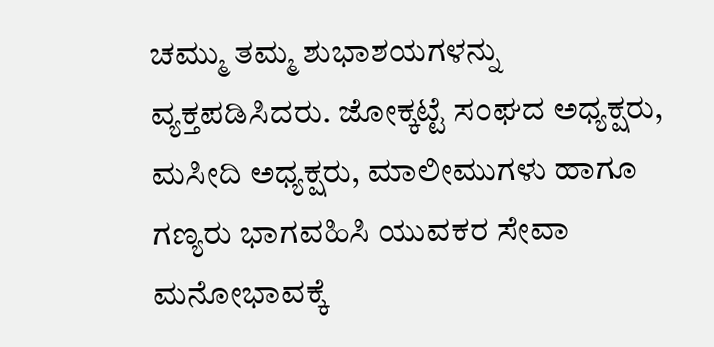ಚಮ್ಮು ತಮ್ಮ ಶುಭಾಶಯಗಳನ್ನು ವ್ಯಕ್ತಪಡಿಸಿದರು. ಜೋಕ್ಕಟ್ಟೆ ಸಂಘದ ಅಧ್ಯಕ್ಷರು, ಮಸೀದಿ ಅಧ್ಯಕ್ಷರು, ಮಾಲೀಮುಗಳು ಹಾಗೂ ಗಣ್ಯರು ಭಾಗವಹಿಸಿ ಯುವಕರ ಸೇವಾ ಮನೋಭಾವಕ್ಕೆ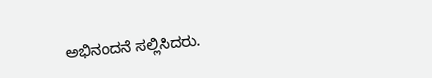ಅಭಿನಂದನೆ ಸಲ್ಲಿಸಿದರು.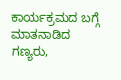ಕಾರ್ಯಕ್ರಮದ ಬಗ್ಗೆ ಮಾತನಾಡಿದ ಗಣ್ಯರು,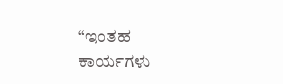“ಇಂತಹ ಕಾರ್ಯಗಳು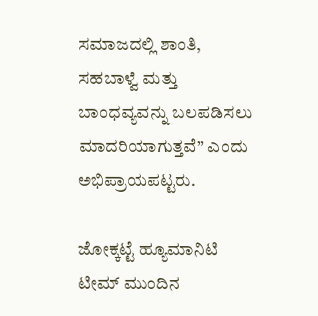ಸಮಾಜದಲ್ಲಿ ಶಾಂತಿ, ಸಹಬಾಳ್ವೆ ಮತ್ತು ಬಾಂಧವ್ಯವನ್ನು ಬಲಪಡಿಸಲು ಮಾದರಿಯಾಗುತ್ತವೆ” ಎಂದು ಅಭಿಪ್ರಾಯಪಟ್ಟರು.

ಜೋಕ್ಕಟ್ಟೆ ಹ್ಯೂಮಾನಿಟಿ ಟೀಮ್ ಮುಂದಿನ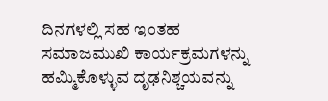ದಿನಗಳಲ್ಲಿ ಸಹ ಇಂತಹ ಸಮಾಜಮುಖಿ ಕಾರ್ಯಕ್ರಮಗಳನ್ನು ಹಮ್ಮಿಕೊಳ್ಳುವ ದೃಢನಿಶ್ಚಯವನ್ನು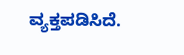ವ್ಯಕ್ತಪಡಿಸಿದೆ.